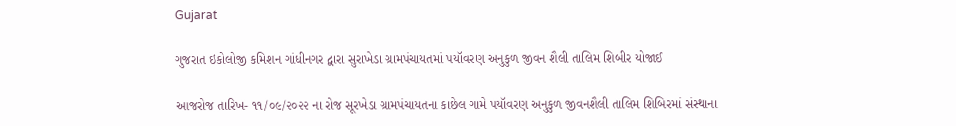Gujarat

ગુજરાત ઇકોલોજી કમિશન ગાંધીનગર દ્વારા સુરાખેડા ગ્રામપંચાયતમાં પયૉવરણ અનુકુળ જીવન શૈલી તાલિમ શિબીર યોજાઈ

આજરોજ તારિખ- ૧૧/૦૯/૨૦૨૨ ના રોજ સૂરખેડા ગ્રામપંચાયતના કાછેલ ગામે પયૉવરણ અનુકુળ જીવનશૈલી તાલિમ શિબિરમાં સંસ્થાના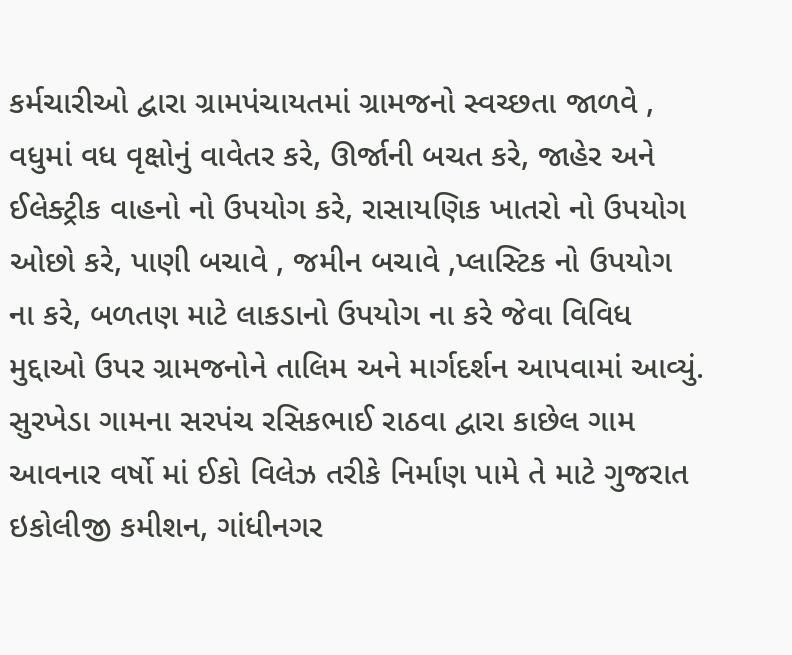કર્મચારીઓ દ્વારા ગ્રામપંચાયતમાં ગ્રામજનો સ્વચ્છતા જાળવે , વધુમાં વધ વૃક્ષોનું વાવેતર કરે, ઊર્જાની બચત કરે, જાહેર અને ઈલેક્ટ્રીક વાહનો નો ઉપયોગ કરે, રાસાયણિક ખાતરો નો ઉપયોગ ઓછો કરે, પાણી બચાવે , જમીન બચાવે ,પ્લાસ્ટિક નો ઉપયોગ ના કરે, બળતણ માટે લાકડાનો ઉપયોગ ના કરે જેવા વિવિધ મુદ્દાઓ ઉપર ગ્રામજનોને તાલિમ અને માર્ગદર્શન આપવામાં આવ્યું. સુરખેડા ગામના સરપંચ રસિકભાઈ રાઠવા દ્વારા કાછેલ ગામ આવનાર વર્ષો માં ઈકો વિલેઝ તરીકે નિર્માણ પામે તે માટે ગુજરાત ઇકોલીજી કમીશન, ગાંધીનગર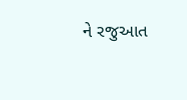ને રજુઆત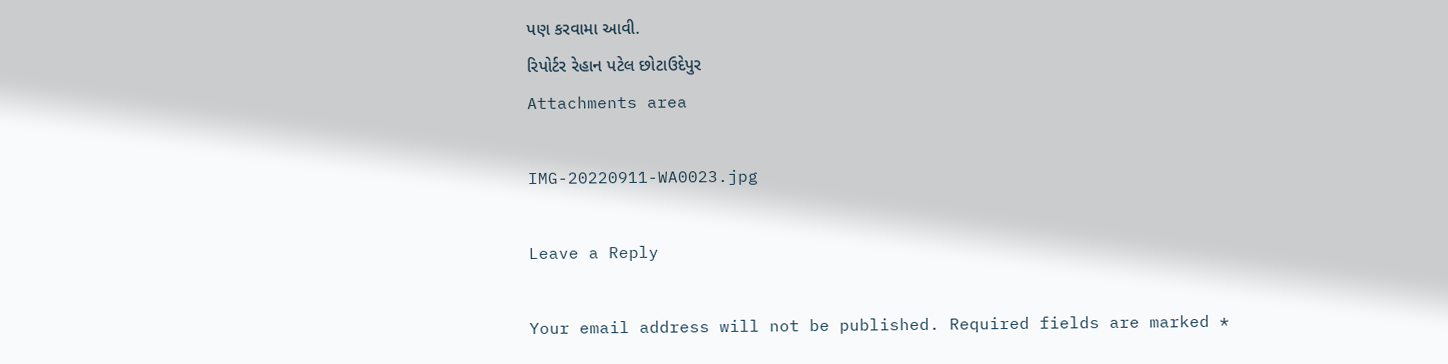પણ કરવામા આવી.
રિપોર્ટર રેહાન પટેલ છોટાઉદેપુર
Attachments area

IMG-20220911-WA0023.jpg

Leave a Reply

Your email address will not be published. Required fields are marked *